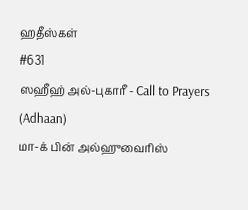ஹதீஸ்கள்
#631
ஸஹீஹ் அல்-புகாரீ - Call to Prayers (Adhaan)
மா-க் பின் அல்ஹுவைரிஸ்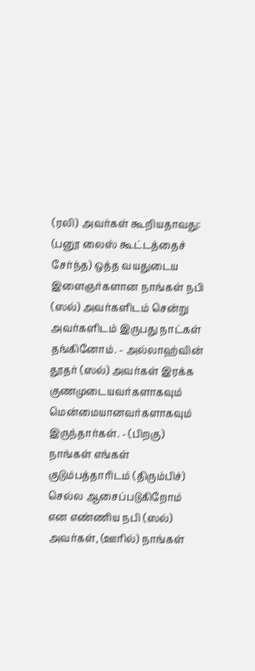(ரலி) அவர்கள் கூறியதாவது: (பனூ லைஸ் கூட்டத்தைச் சேர்ந்த) ஒத்த வயதுடைய இளைஞர்களான நாங்கள் நபி (ஸல்) அவர்களிடம் சென்று அவர்களிடம் இருபது நாட்கள் தங்கினோம். - அல்லாஹ்வின் தூதர் (ஸல்) அவர்கள் இரக்க குணமுடையவர்களாகவும் மென்மையானவர்களாகவும் இருந்தார்கள். - (பிறகு) நாங்கள் எங்கள் குடும்பத்தாரிடம் (திரும்பிச்) செல்ல ஆசைப்படுகிறோம் என எண்ணிய நபி (ஸல்) அவர்கள், (ஊரில்) நாங்கள்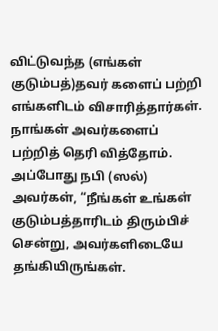விட்டுவந்த (எங்கள் குடும்பத்)தவர் களைப் பற்றி எங்களிடம் விசாரித்தார்கள். நாங்கள் அவர்களைப் பற்றித் தெரி வித்தோம். அப்போது நபி (ஸல்) அவர்கள், “நீங்கள் உங்கள் குடும்பத்தாரிடம் திரும்பிச் சென்று, அவர்களிடையே தங்கியிருங்கள்.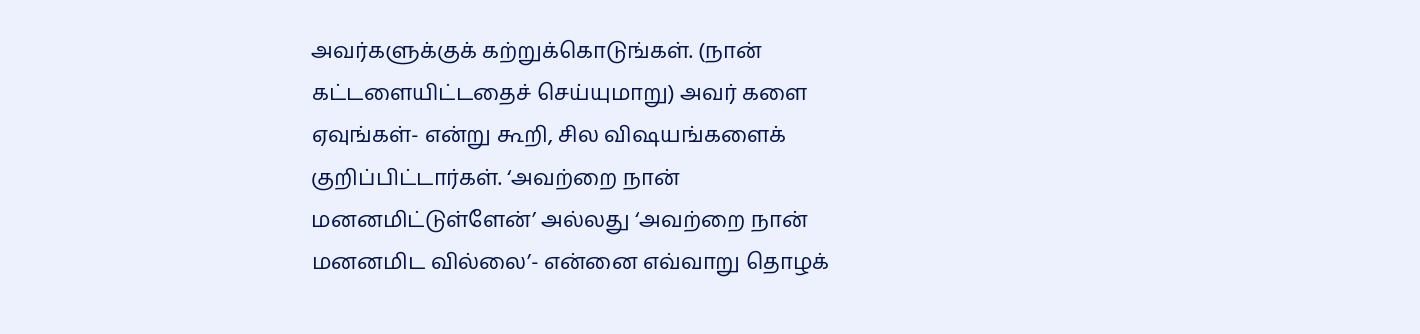அவர்களுக்குக் கற்றுக்கொடுங்கள். (நான் கட்டளையிட்டதைச் செய்யுமாறு) அவர் களை ஏவுங்கள்- என்று கூறி, சில விஷயங்களைக் குறிப்பிட்டார்கள். ‘அவற்றை நான் மனனமிட்டுள்ளேன்’ அல்லது ‘அவற்றை நான் மனனமிட வில்லை’- என்னை எவ்வாறு தொழக்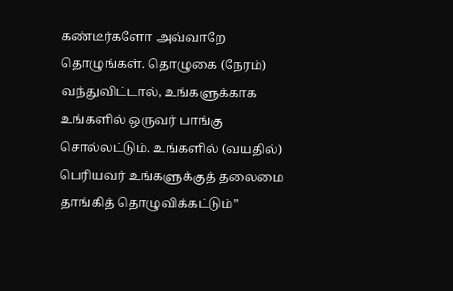கண்டீர்களோ அவ்வாறே தொழுங்கள். தொழுகை (நேரம்) வந்துவிட்டால், உங்களுக்காக உங்களில் ஒருவர் பாங்கு சொல்லட்டும். உங்களில் (வயதில்) பெரியவர் உங்களுக்குத் தலைமை தாங்கித் தொழுவிக்கட்டும்”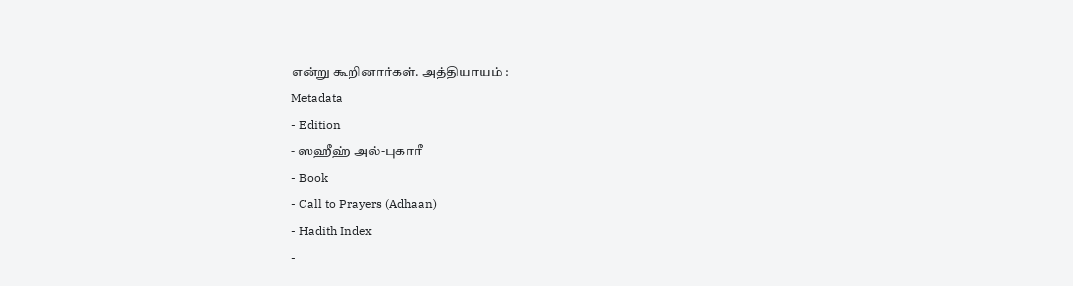என்று கூறினார்கள். அத்தியாயம் :
Metadata
- Edition
- ஸஹீஹ் அல்-புகாரீ
- Book
- Call to Prayers (Adhaan)
- Hadith Index
-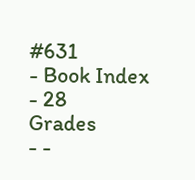#631
- Book Index
- 28
Grades
- -